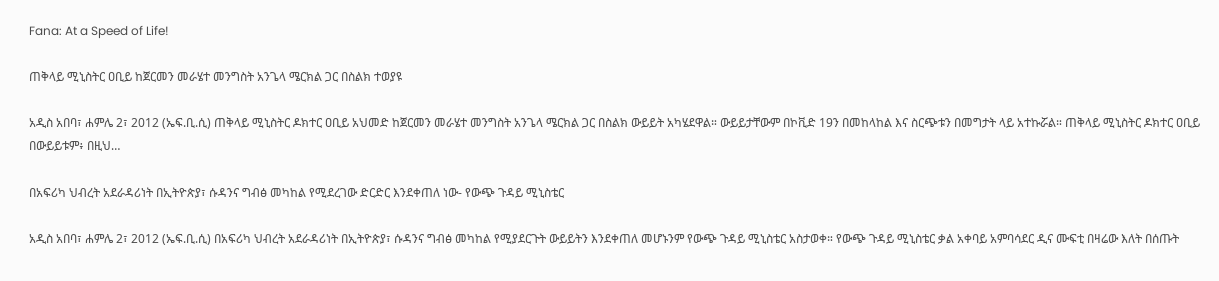Fana: At a Speed of Life!

ጠቅላይ ሚኒስትር ዐቢይ ከጀርመን መራሄተ መንግስት አንጌላ ሜርክል ጋር በስልክ ተወያዩ

አዲስ አበባ፣ ሐምሌ 2፣ 2012 (ኤፍ.ቢ.ሲ) ጠቅላይ ሚኒስትር ዶክተር ዐቢይ አህመድ ከጀርመን መራሄተ መንግስት አንጌላ ሜርክል ጋር በስልክ ውይይት አካሄደዋል። ውይይታቸውም በኮቪድ 19ን በመከላከል እና ስርጭቱን በመግታት ላይ አተኩሯል። ጠቅላይ ሚኒስትር ዶክተር ዐቢይ በውይይቱም፥ በዚህ…

በአፍሪካ ህብረት አደራዳሪነት በኢትዮጵያ፣ ሱዳንና ግብፅ መካከል የሚደረገው ድርድር እንደቀጠለ ነው- የውጭ ጉዳይ ሚኒስቴር

አዲስ አበባ፣ ሐምሌ 2፣ 2012 (ኤፍ.ቢ.ሲ) በአፍሪካ ህብረት አደራዳሪነት በኢትዮጵያ፣ ሱዳንና ግብፅ መካከል የሚያደርጉት ውይይትን እንደቀጠለ መሆኑንም የውጭ ጉዳይ ሚኒስቴር አስታወቀ። የውጭ ጉዳይ ሚኒስቴር ቃል አቀባይ አምባሳደር ዲና ሙፍቲ በዛሬው እለት በሰጡት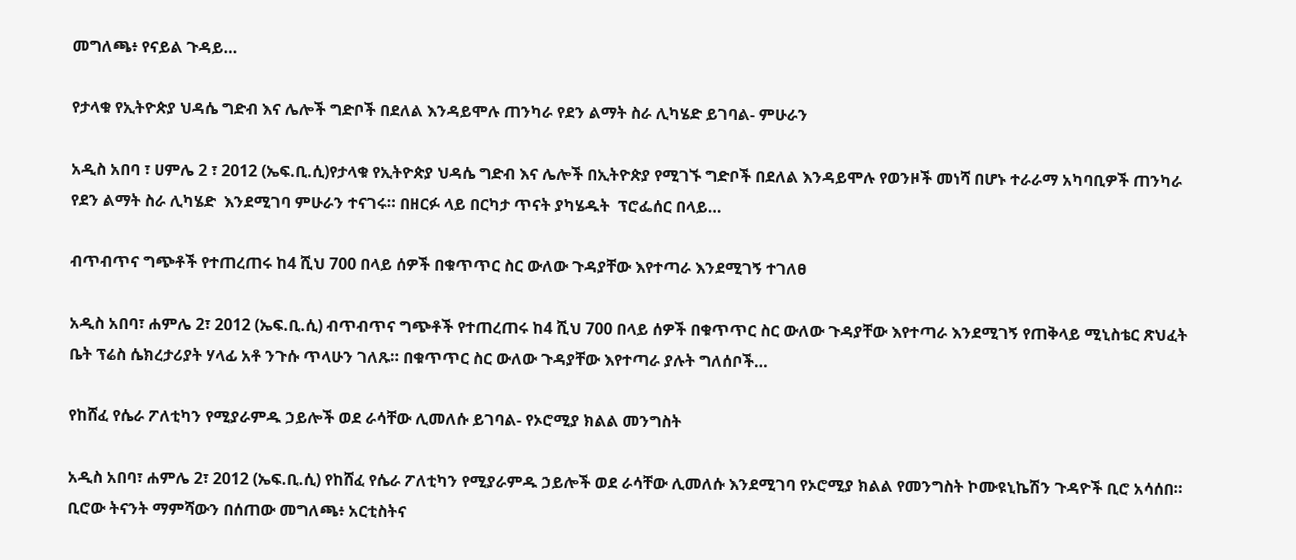መግለጫ፥ የናይል ጉዳይ…

የታላቁ የኢትዮጵያ ህዳሴ ግድብ እና ሌሎች ግድቦች በደለል እንዳይሞሉ ጠንካራ የደን ልማት ስራ ሊካሄድ ይገባል- ምሁራን

አዲስ አበባ ፣ ሀምሌ 2 ፣ 2012 (ኤፍ.ቢ.ሲ)የታላቁ የኢትዮጵያ ህዳሴ ግድብ እና ሌሎች በኢትዮጵያ የሚገኙ ግድቦች በደለል እንዳይሞሉ የወንዞች መነሻ በሆኑ ተራራማ አካባቢዎች ጠንካራ የደን ልማት ስራ ሊካሄድ  እንደሚገባ ምሁራን ተናገሩ። በዘርፉ ላይ በርካታ ጥናት ያካሄዱት  ፕሮፌሰር በላይ…

ብጥብጥና ግጭቶች የተጠረጠሩ ከ4 ሺህ 700 በላይ ሰዎች በቁጥጥር ስር ውለው ጉዳያቸው እየተጣራ እንደሚገኝ ተገለፀ

አዲስ አበባ፣ ሐምሌ 2፣ 2012 (ኤፍ.ቢ.ሲ) ብጥብጥና ግጭቶች የተጠረጠሩ ከ4 ሺህ 700 በላይ ሰዎች በቁጥጥር ስር ውለው ጉዳያቸው እየተጣራ እንደሚገኝ የጠቅላይ ሚኒስቴር ጽህፈት ቤት ፕሬስ ሴክረታሪያት ሃላፊ አቶ ንጉሱ ጥላሁን ገለጹ። በቁጥጥር ስር ውለው ጉዳያቸው እየተጣራ ያሉት ግለሰቦች…

የከሸፈ የሴራ ፖለቲካን የሚያራምዱ ኃይሎች ወደ ራሳቸው ሊመለሱ ይገባል- የኦሮሚያ ክልል መንግስት

አዲስ አበባ፣ ሐምሌ 2፣ 2012 (ኤፍ.ቢ.ሲ) የከሸፈ የሴራ ፖለቲካን የሚያራምዱ ኃይሎች ወደ ራሳቸው ሊመለሱ እንደሚገባ የኦሮሚያ ክልል የመንግስት ኮሙዩኒኬሽን ጉዳዮች ቢሮ አሳሰበ። ቢሮው ትናንት ማምሻውን በሰጠው መግለጫ፥ አርቲስትና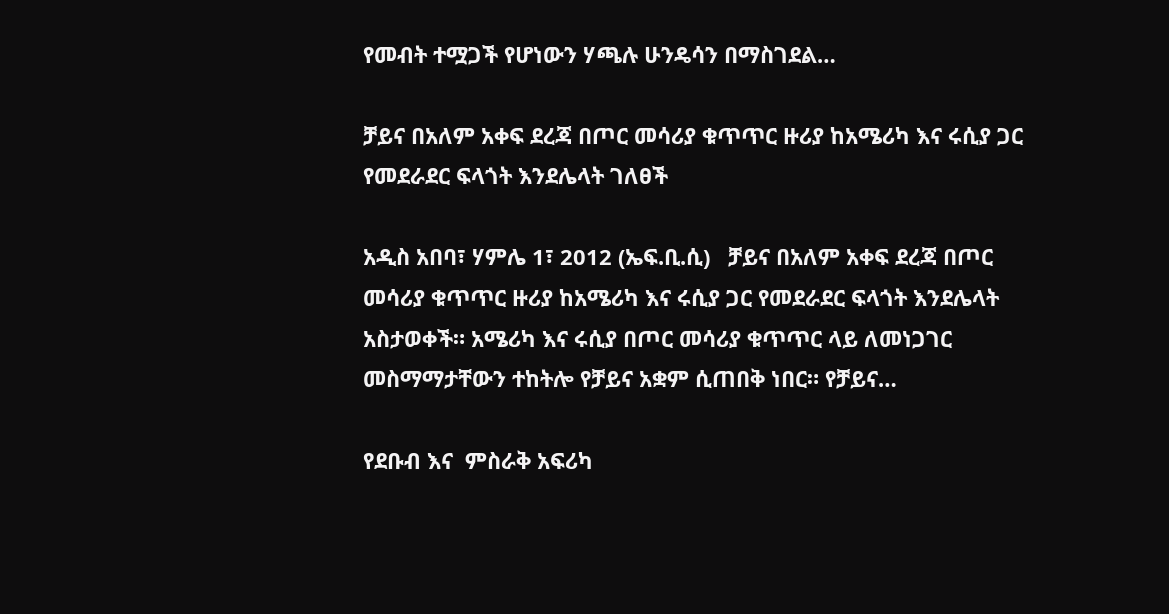የመብት ተሟጋች የሆነውን ሃጫሉ ሁንዴሳን በማስገደል…

ቻይና በአለም አቀፍ ደረጃ በጦር መሳሪያ ቁጥጥር ዙሪያ ከአሜሪካ እና ሩሲያ ጋር የመደራደር ፍላጎት እንደሌላት ገለፀች

አዲስ አበባ፣ ሃምሌ 1፣ 2012 (ኤፍ.ቢ.ሲ)   ቻይና በአለም አቀፍ ደረጃ በጦር መሳሪያ ቁጥጥር ዙሪያ ከአሜሪካ እና ሩሲያ ጋር የመደራደር ፍላጎት እንደሌላት አስታወቀች። አሜሪካ እና ሩሲያ በጦር መሳሪያ ቁጥጥር ላይ ለመነጋገር መስማማታቸውን ተከትሎ የቻይና አቋም ሲጠበቅ ነበር። የቻይና…

የደቡብ እና  ምስራቅ አፍሪካ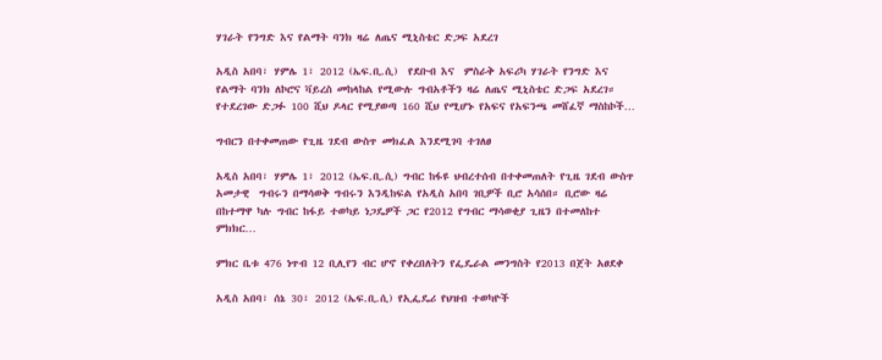ሃገራት የንግድ እና የልማት ባንክ ዛሬ ለጤና ሚኒስቴር ድጋፍ አደረገ

አዲስ አበባ፣ ሃምሌ 1፣ 2012 (ኤፍ.ቢ.ሲ)  የደቡብ እና  ምስራቅ አፍሪካ ሃገራት የንግድ እና የልማት ባንክ ለኮሮና ቫይረስ መከላከል የሚውሉ ግብአቶችን ዛሬ ለጤና ሚኒስቴር ድጋፍ አደረገ። የተደረገው ድጋፉ 100 ሺህ ዶላር የሚያወጣ 160 ሺህ የሚሆኑ የአፍና የአፍንጫ መሸፈኛ ማስከኮች…

ግብርን በተቀመጠው የጊዜ ገደብ ውስጥ መክፈል እንደሚገባ ተገለፀ

አዲስ አበባ፣ ሃምሌ 1፣ 2012 (ኤፍ.ቢ.ሲ) ግብር ከፋዩ ህብረተሰብ በተቀመጠለት የጊዜ ገደብ ውስጥ አመታዊ  ግብሩን በማሳወቅ ግብሩን እንዲከፍል የአዲስ አበባ ገቢዎች ቢሮ አሳሰበ። ቢሮው ዛሬ በከተማዋ ካሉ ግብር ከፋይ ተወካይ ነጋዴዎች ጋር የ2012 የግብር ማሳወቂያ ጊዜን በተመለከተ ምክክር…

ምክር ቤቱ 476 ነጥብ 12 ቢሊየን ብር ሆኖ የቀረበለትን የፌዴራል መንግስት የ2013 በጀት አፀደቀ

አዲስ አበባ፣ ሰኔ 30፣ 2012 (ኤፍ.ቢ.ሲ) የኢፌዴሪ የህዝብ ተወካዮች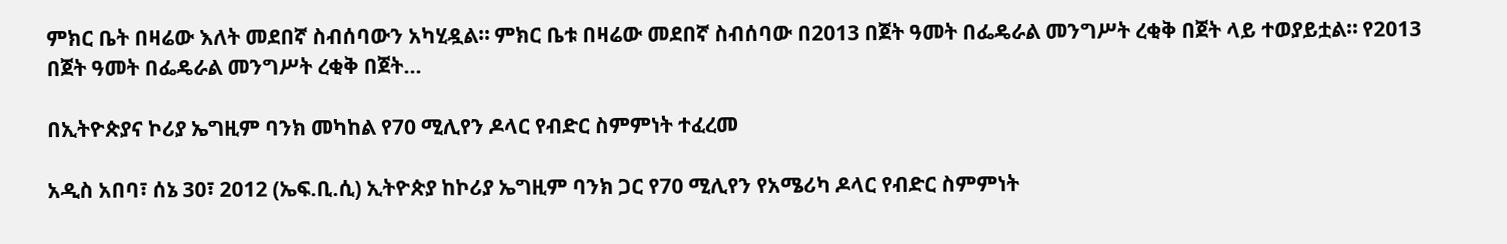ምክር ቤት በዛሬው እለት መደበኛ ስብሰባውን አካሂዷል። ምክር ቤቱ በዛሬው መደበኛ ስብሰባው በ2013 በጀት ዓመት በፌዴራል መንግሥት ረቂቅ በጀት ላይ ተወያይቷል። የ2013 በጀት ዓመት በፌዴራል መንግሥት ረቂቅ በጀት…

በኢትዮጵያና ኮሪያ ኤግዚም ባንክ መካከል የ70 ሚሊየን ዶላር የብድር ስምምነት ተፈረመ

አዲስ አበባ፣ ሰኔ 30፣ 2012 (ኤፍ.ቢ.ሲ) ኢትዮጵያ ከኮሪያ ኤግዚም ባንክ ጋር የ70 ሚሊየን የአሜሪካ ዶላር የብድር ስምምነት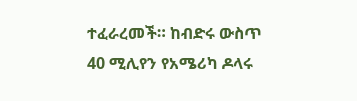ተፈራረመች። ከብድሩ ውስጥ 40 ሚሊየን የአሜሪካ ዶላሩ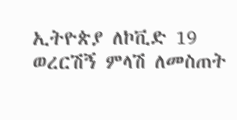ኢትዮጵያ ለኮቪድ 19 ወረርሽኝ ምላሽ ለመስጠት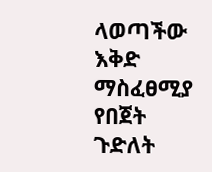ላወጣችው እቅድ ማስፈፀሚያ የበጀት ጉድለት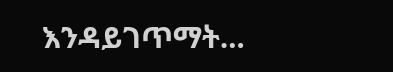እንዳይገጥማት…